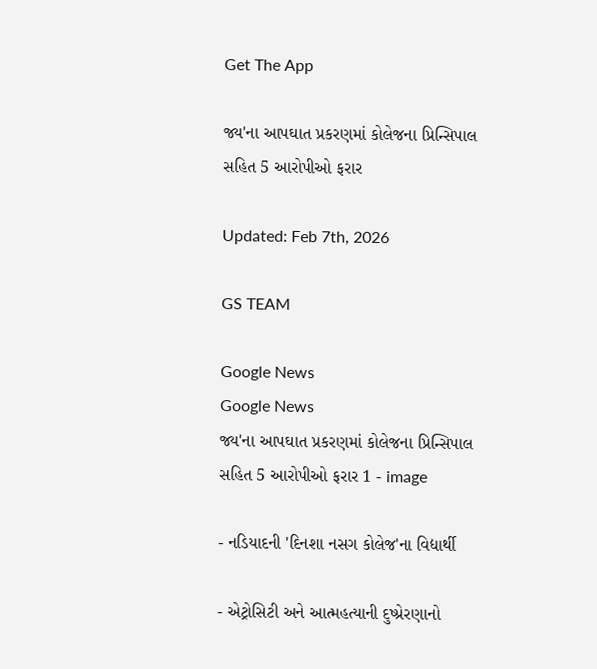Get The App

જ્ય'ના આપઘાત પ્રકરણમાં કોલેજના પ્રિન્સિપાલ સહિત 5 આરોપીઓ ફરાર

Updated: Feb 7th, 2026

GS TEAM

Google News
Google News
જ્ય'ના આપઘાત પ્રકરણમાં કોલેજના પ્રિન્સિપાલ સહિત 5 આરોપીઓ ફરાર 1 - image

- નડિયાદની 'દિનશા નસગ કોલેજ'ના વિદ્યાર્થી

- એટ્રોસિટી અને આત્મહત્યાની દુષ્પ્રેરણાનો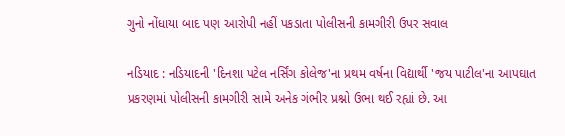ગુનો નોંધાયા બાદ પણ આરોપી નહીં પકડાતા પોલીસની કામગીરી ઉપર સવાલ

નડિયાદ : નડિયાદની 'દિનશા પટેલ નર્સિંગ કોલેજ'ના પ્રથમ વર્ષના વિદ્યાર્થી 'જય પાટીલ'ના આપઘાત પ્રકરણમાં પોલીસની કામગીરી સામે અનેક ગંભીર પ્રશ્નો ઉભા થઈ રહ્યાં છે. આ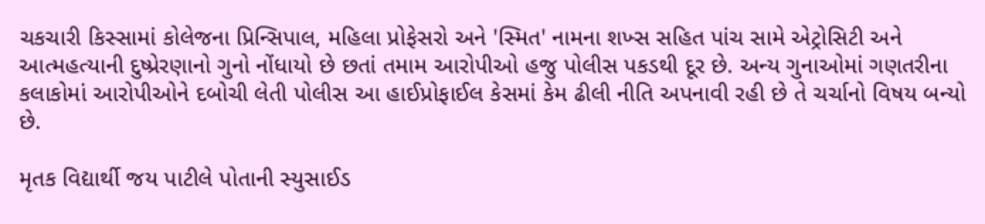ચકચારી કિસ્સામાં કોલેજના પ્રિન્સિપાલ, મહિલા પ્રોફેસરો અને 'સ્મિત' નામના શખ્સ સહિત પાંચ સામે એટ્રોસિટી અને આત્મહત્યાની દુષ્પ્રેરણાનો ગુનો નોંધાયો છે છતાં તમામ આરોપીઓ હજુ પોલીસ પકડથી દૂર છે. અન્ય ગુનાઓમાં ગણતરીના કલાકોમાં આરોપીઓને દબોચી લેતી પોલીસ આ હાઈપ્રોફાઈલ કેસમાં કેમ ઢીલી નીતિ અપનાવી રહી છે તે ચર્ચાનો વિષય બન્યો છે.

મૃતક વિદ્યાર્થી જય પાટીલે પોતાની સ્યુસાઈડ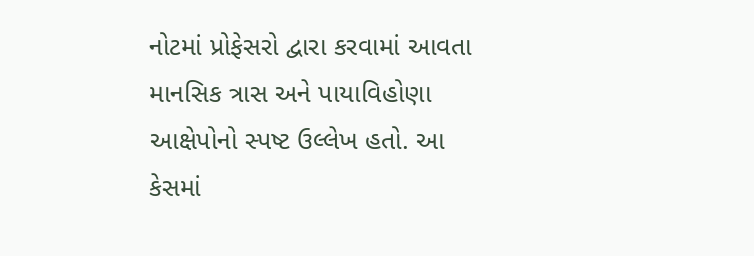નોટમાં પ્રોફેસરો દ્વારા કરવામાં આવતા માનસિક ત્રાસ અને પાયાવિહોણા આક્ષેપોનો સ્પષ્ટ ઉલ્લેખ હતો. આ કેસમાં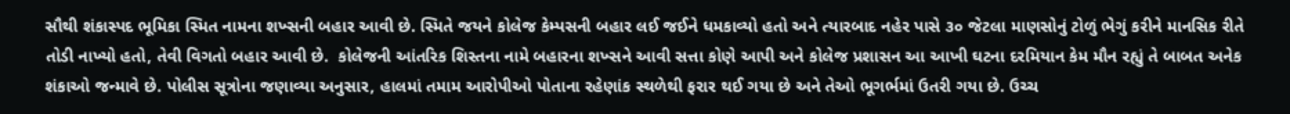સૌથી શંકાસ્પદ ભૂમિકા સ્મિત નામના શખ્સની બહાર આવી છે. સ્મિતે જયને કોલેજ કેમ્પસની બહાર લઈ જઈને ધમકાવ્યો હતો અને ત્યારબાદ નહેર પાસે ૩૦ જેટલા માણસોનું ટોળું ભેગું કરીને માનસિક રીતે તોડી નાખ્યો હતો, તેવી વિગતો બહાર આવી છે.  કોલેજની આંતરિક શિસ્તના નામે બહારના શખ્સને આવી સત્તા કોણે આપી અને કોલેજ પ્રશાસન આ આખી ઘટના દરમિયાન કેમ મૌન રહ્યું તે બાબત અનેક શંકાઓ જન્માવે છે. પોલીસ સૂત્રોના જણાવ્યા અનુસાર, હાલમાં તમામ આરોપીઓ પોતાના રહેણાંક સ્થળેથી ફરાર થઈ ગયા છે અને તેઓ ભૂગર્ભમાં ઉતરી ગયા છે. ઉચ્ચ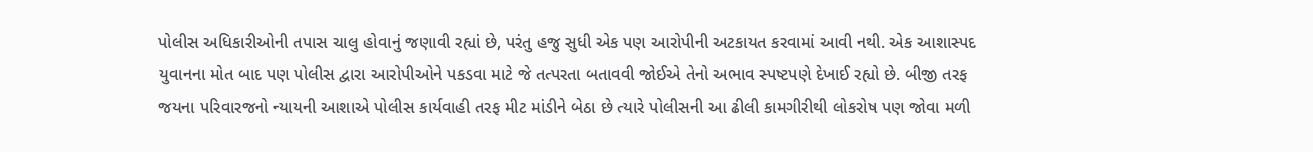પોલીસ અધિકારીઓની તપાસ ચાલુ હોવાનું જણાવી રહ્યાં છે, પરંતુ હજુ સુધી એક પણ આરોપીની અટકાયત કરવામાં આવી નથી. એક આશાસ્પદ યુવાનના મોત બાદ પણ પોલીસ દ્વારા આરોપીઓને પકડવા માટે જે તત્પરતા બતાવવી જોઈએ તેનો અભાવ સ્પષ્ટપણે દેખાઈ રહ્યો છે. બીજી તરફ જયના પરિવારજનો ન્યાયની આશાએ પોલીસ કાર્યવાહી તરફ મીટ માંડીને બેઠા છે ત્યારે પોલીસની આ ઢીલી કામગીરીથી લોકરોષ પણ જોવા મળી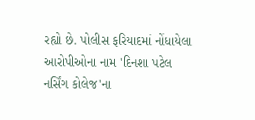રહ્યો છે. પોલીસ ફરિયાદમાં નોંધાયેલા આરોપીઓના નામ 'દિનશા પટેલ નર્સિંગ કોલેજ'ના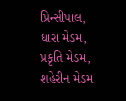પ્રિન્સીપાલ, ધારા મેડમ, પ્રકૃતિ મેડમ, શહેરીન મેડમ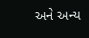અને અન્ય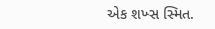એક શખ્સ સ્મિત.